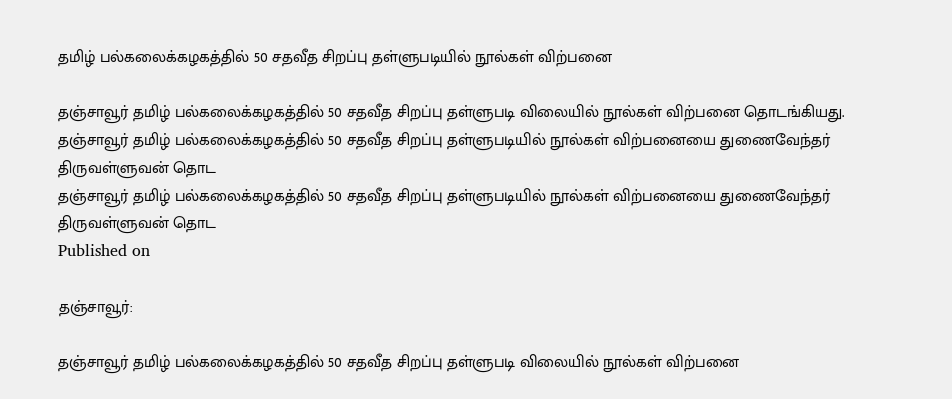தமிழ் பல்கலைக்கழகத்தில் 50 சதவீத சிறப்பு தள்ளுபடியில் நூல்கள் விற்பனை

தஞ்சாவூர் தமிழ் பல்கலைக்கழகத்தில் 50 சதவீத சிறப்பு தள்ளுபடி விலையில் நூல்கள் விற்பனை தொடங்கியது.
தஞ்சாவூர் தமிழ் பல்கலைக்கழகத்தில் 50 சதவீத சிறப்பு தள்ளுபடியில் நூல்கள் விற்பனையை துணைவேந்தர் திருவள்ளுவன் தொட
தஞ்சாவூர் தமிழ் பல்கலைக்கழகத்தில் 50 சதவீத சிறப்பு தள்ளுபடியில் நூல்கள் விற்பனையை துணைவேந்தர் திருவள்ளுவன் தொட
Published on

தஞ்சாவூர்:

தஞ்சாவூர் தமிழ் பல்கலைக்கழகத்தில் 50 சதவீத சிறப்பு தள்ளுபடி விலையில் நூல்கள் விற்பனை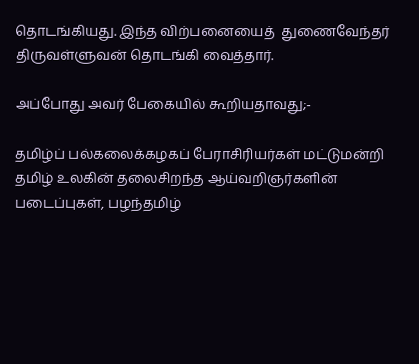தொடங்கியது. இந்த விற்பனையைத்  துணைவேந்தர் திருவள்ளுவன் தொடங்கி வைத்தார்.

அப்போது அவர் பேகையில் கூறியதாவது;-

தமிழ்ப் பல்கலைக்கழகப் பேராசிரியர்கள் மட்டுமன்றி தமிழ் உலகின் தலைசிறந்த ஆய்வறிஞர்களின் படைப்புகள், பழந்தமிழ்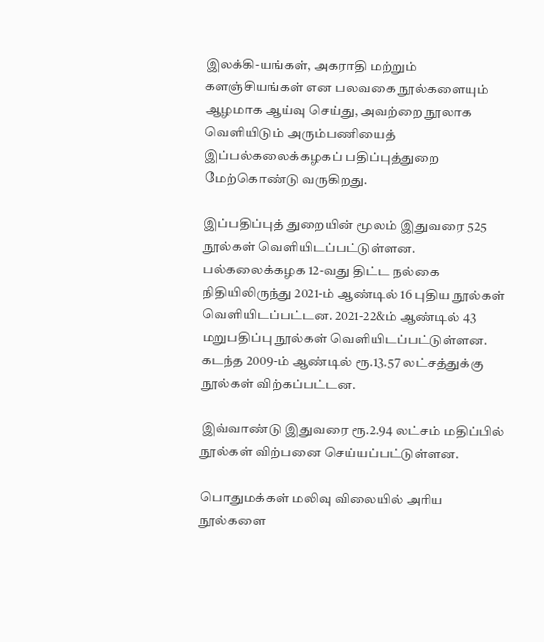இலக்கி-யங்கள், அகராதி மற்றும் களஞ்சியங்கள் என பலவகை நூல்களையும் ஆழமாக ஆய்வு செய்து, அவற்றை நூலாக வெளியிடும் அரும்பணியைத் இப்பல்கலைக்கழகப் பதிப்புத்துறை மேற்கொண்டு வருகிறது.

இப்பதிப்புத் துறையின் மூலம் இதுவரை 525 நூல்கள் வெளியிடப்பட்டுள்ளன. பல்கலைக்கழக 12-வது திட்ட நல்கை நிதியிலிருந்து 2021-ம் ஆண்டில் 16 புதிய நூல்கள் வெளியிடப்பட்டன. 2021-22&ம் ஆண்டில் 43 மறுபதிப்பு நூல்கள் வெளியிடப்பட்டுள்ளன. கடந்த 2009-ம் ஆண்டில் ரூ.13.57 லட்சத்துக்கு நூல்கள் விற்கப்பட்டன.

இவ்வாண்டு இதுவரை ரூ.2.94 லட்சம் மதிப்பில் நூல்கள் விற்பனை செய்யப்பட்டுள்ளன.

பொதுமக்கள் மலிவு விலையில் அரிய நூல்களை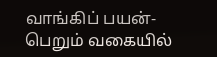வாங்கிப் பயன்-பெறும் வகையில்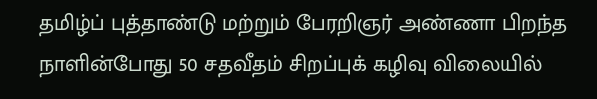தமிழ்ப் புத்தாண்டு மற்றும் பேரறிஞர் அண்ணா பிறந்த நாளின்போது 50 சதவீதம் சிறப்புக் கழிவு விலையில்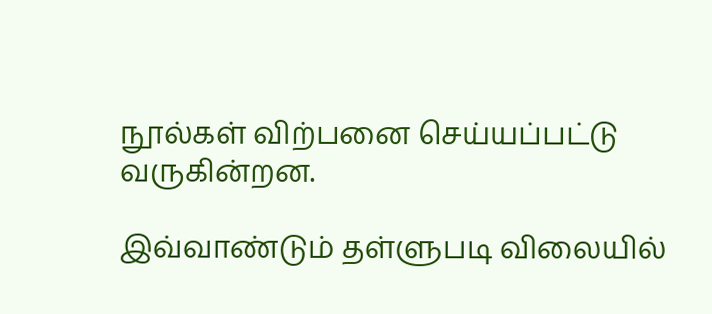நூல்கள் விற்பனை செய்யப்பட்டு வருகின்றன.

இவ்வாண்டும் தள்ளுபடி விலையில்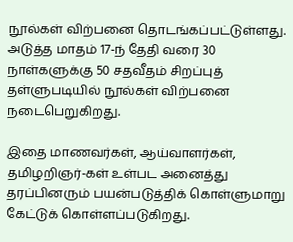நூல்கள் விற்பனை தொடங்கப்பட்டுள்ளது.  அடுத்த மாதம் 17-ந் தேதி வரை 30 நாள்களுக்கு 50 சதவீதம் சிறப்புத் தள்ளுபடியில் நூல்கள் விற்பனை நடைபெறுகிறது.

இதை மாணவர்கள், ஆய்வாளர்கள், தமிழறிஞர்-கள் உள்பட அனைத்து தரப்பினரும் பயன்படுத்திக் கொள்ளுமாறு கேட்டுக் கொள்ளப்படுகிறது.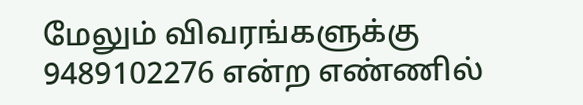மேலும் விவரங்களுக்கு 9489102276 என்ற எண்ணில்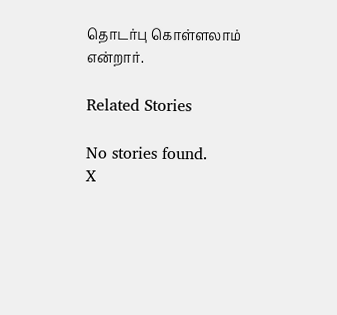தொடர்பு கொள்ளலாம் என்றார்.

Related Stories

No stories found.
X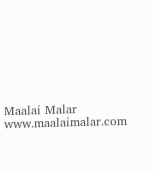Maalai Malar
www.maalaimalar.com